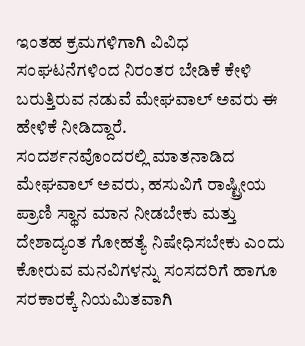ಇಂತಹ ಕ್ರಮಗಳಿಗಾಗಿ ವಿವಿಧ ಸಂಘಟನೆಗಳಿಂದ ನಿರಂತರ ಬೇಡಿಕೆ ಕೇಳಿ ಬರುತ್ತಿರುವ ನಡುವೆ ಮೇಘವಾಲ್ ಅವರು ಈ ಹೇಳಿಕೆ ನೀಡಿದ್ದಾರೆ.
ಸಂದರ್ಶನವೊಂದರಲ್ಲಿ ಮಾತನಾಡಿದ ಮೇಘವಾಲ್ ಅವರು, ಹಸುವಿಗೆ ರಾಷ್ಟ್ರೀಯ ಪ್ರಾಣಿ ಸ್ಥಾನ ಮಾನ ನೀಡಬೇಕು ಮತ್ತು ದೇಶಾದ್ಯಂತ ಗೋಹತ್ಯೆ ನಿಷೇಧಿಸಬೇಕು ಎಂದು ಕೋರುವ ಮನವಿಗಳನ್ನು ಸಂಸದರಿಗೆ ಹಾಗೂ ಸರಕಾರಕ್ಕೆ ನಿಯಮಿತವಾಗಿ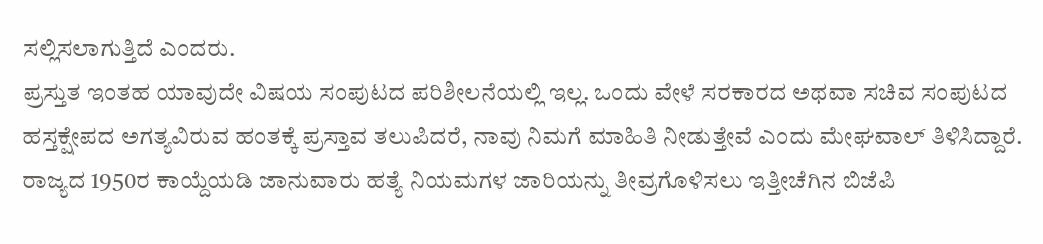ಸಲ್ಲಿಸಲಾಗುತ್ತಿದೆ ಎಂದರು.
ಪ್ರಸ್ತುತ ಇಂತಹ ಯಾವುದೇ ವಿಷಯ ಸಂಪುಟದ ಪರಿಶೀಲನೆಯಲ್ಲಿ ಇಲ್ಲ. ಒಂದು ವೇಳೆ ಸರಕಾರದ ಅಥವಾ ಸಚಿವ ಸಂಪುಟದ ಹಸ್ತಕ್ಷೇಪದ ಅಗತ್ಯವಿರುವ ಹಂತಕ್ಕೆ ಪ್ರಸ್ತಾವ ತಲುಪಿದರೆ, ನಾವು ನಿಮಗೆ ಮಾಹಿತಿ ನೀಡುತ್ತೇವೆ ಎಂದು ಮೇಘವಾಲ್ ತಿಳಿಸಿದ್ದಾರೆ.
ರಾಜ್ಯದ 1950ರ ಕಾಯ್ದೆಯಡಿ ಜಾನುವಾರು ಹತ್ಯೆ ನಿಯಮಗಳ ಜಾರಿಯನ್ನು ತೀವ್ರಗೊಳಿಸಲು ಇತ್ತೀಚೆಗಿನ ಬಿಜೆಪಿ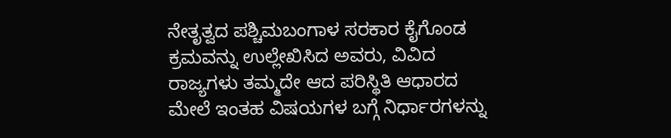ನೇತೃತ್ವದ ಪಶ್ಚಿಮಬಂಗಾಳ ಸರಕಾರ ಕೈಗೊಂಡ ಕ್ರಮವನ್ನು ಉಲ್ಲೇಖಿಸಿದ ಅವರು, ವಿವಿದ ರಾಜ್ಯಗಳು ತಮ್ಮದೇ ಆದ ಪರಿಸ್ಥಿತಿ ಆಧಾರದ ಮೇಲೆ ಇಂತಹ ವಿಷಯಗಳ ಬಗ್ಗೆ ನಿರ್ಧಾರಗಳನ್ನು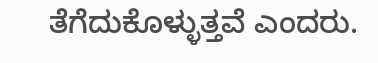ತೆಗೆದುಕೊಳ್ಳುತ್ತವೆ ಎಂದರು.